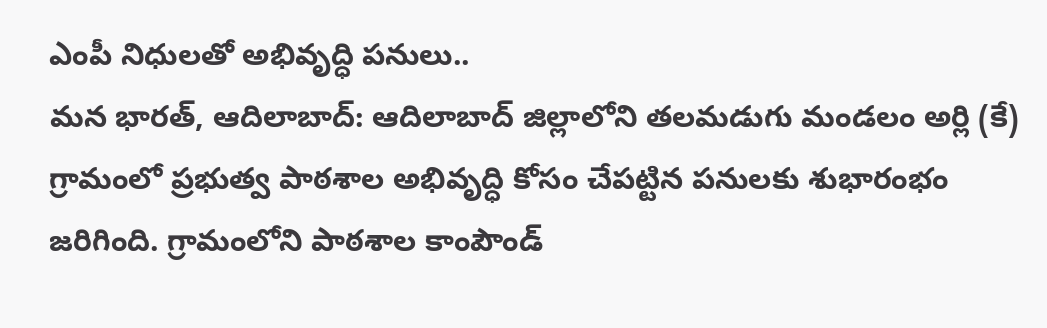ఎంపీ నిధులతో అభివృద్ధి పనులు..
మన భారత్, ఆదిలాబాద్: ఆదిలాబాద్ జిల్లాలోని తలమడుగు మండలం అర్లి (కే) గ్రామంలో ప్రభుత్వ పాఠశాల అభివృద్ధి కోసం చేపట్టిన పనులకు శుభారంభం జరిగింది. గ్రామంలోని పాఠశాల కాంపౌండ్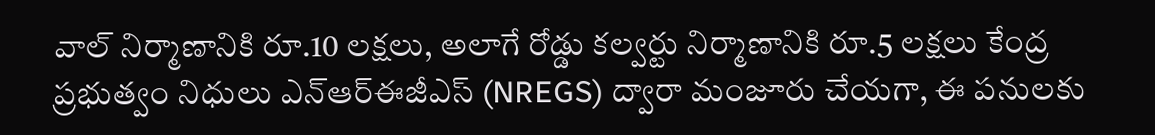వాల్ నిర్మాణానికి రూ.10 లక్షలు, అలాగే రోడ్డు కల్వర్టు నిర్మాణానికి రూ.5 లక్షలు కేంద్ర ప్రభుత్వం నిధులు ఎన్ఆర్ఈజీఎస్ (NREGS) ద్వారా మంజూరు చేయగా, ఈ పనులకు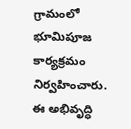గ్రామంలో భూమిపూజ కార్యక్రమం నిర్వహించారు. ఈ అభివృద్ధి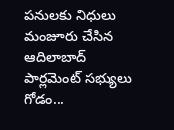పనులకు నిధులు మంజూరు చేసిన ఆదిలాబాద్ పార్లమెంట్ సభ్యులు గోడం...